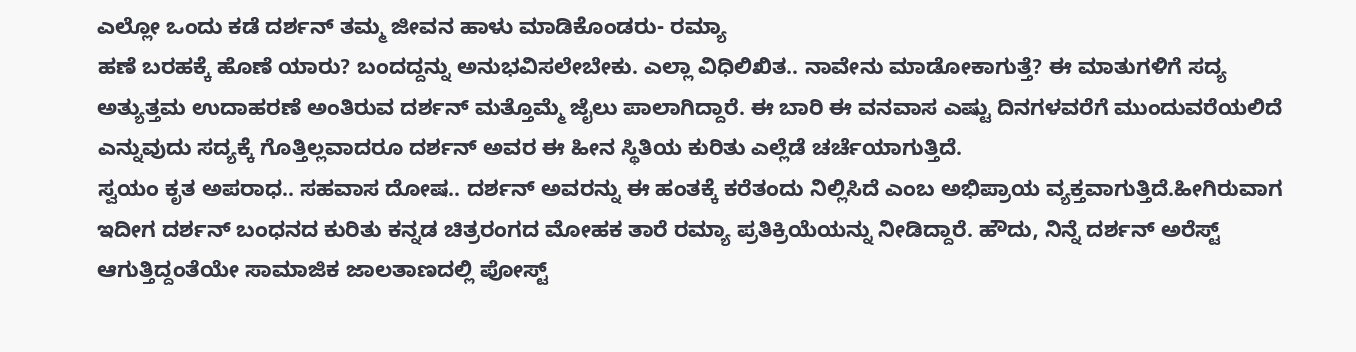ಎಲ್ಲೋ ಒಂದು ಕಡೆ ದರ್ಶನ್ ತಮ್ಮ ಜೀವನ ಹಾಳು ಮಾಡಿಕೊಂಡರು- ರಮ್ಯಾ
ಹಣೆ ಬರಹಕ್ಕೆ ಹೊಣೆ ಯಾರು? ಬಂದದ್ದನ್ನು ಅನುಭವಿಸಲೇಬೇಕು. ಎಲ್ಲಾ ವಿಧಿಲಿಖಿತ.. ನಾವೇನು ಮಾಡೋಕಾಗುತ್ತೆ? ಈ ಮಾತುಗಳಿಗೆ ಸದ್ಯ ಅತ್ಯುತ್ತಮ ಉದಾಹರಣೆ ಅಂತಿರುವ ದರ್ಶನ್ ಮತ್ತೊಮ್ಮೆ ಜೈಲು ಪಾಲಾಗಿದ್ದಾರೆ. ಈ ಬಾರಿ ಈ ವನವಾಸ ಎಷ್ಟು ದಿನಗಳವರೆಗೆ ಮುಂದುವರೆಯಲಿದೆ ಎನ್ನುವುದು ಸದ್ಯಕ್ಕೆ ಗೊತ್ತಿಲ್ಲವಾದರೂ ದರ್ಶನ್ ಅವರ ಈ ಹೀನ ಸ್ಥಿತಿಯ ಕುರಿತು ಎಲ್ಲೆಡೆ ಚರ್ಚೆಯಾಗುತ್ತಿದೆ.
ಸ್ವಯಂ ಕೃತ ಅಪರಾಧ.. ಸಹವಾಸ ದೋಷ.. ದರ್ಶನ್ ಅವರನ್ನು ಈ ಹಂತಕ್ಕೆ ಕರೆತಂದು ನಿಲ್ಲಿಸಿದೆ ಎಂಬ ಅಭಿಪ್ರಾಯ ವ್ಯಕ್ತವಾಗುತ್ತಿದೆ.ಹೀಗಿರುವಾಗ ಇದೀಗ ದರ್ಶನ್ ಬಂಧನದ ಕುರಿತು ಕನ್ನಡ ಚಿತ್ರರಂಗದ ಮೋಹಕ ತಾರೆ ರಮ್ಯಾ ಪ್ರತಿಕ್ರಿಯೆಯನ್ನು ನೀಡಿದ್ದಾರೆ. ಹೌದು, ನಿನ್ನೆ ದರ್ಶನ್ ಅರೆಸ್ಟ್ ಆಗುತ್ತಿದ್ದಂತೆಯೇ ಸಾಮಾಜಿಕ ಜಾಲತಾಣದಲ್ಲಿ ಪೋಸ್ಟ್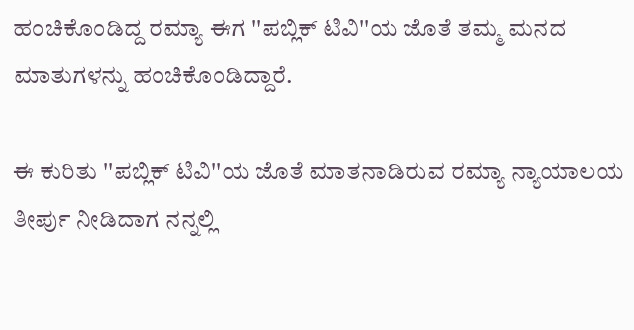ಹಂಚಿಕೊಂಡಿದ್ದ ರಮ್ಯಾ ಈಗ ''ಪಬ್ಲಿಕ್ ಟಿವಿ''ಯ ಜೊತೆ ತಮ್ಮ ಮನದ ಮಾತುಗಳನ್ನು ಹಂಚಿಕೊಂಡಿದ್ದಾರೆ.

ಈ ಕುರಿತು ''ಪಬ್ಲಿಕ್ ಟಿವಿ''ಯ ಜೊತೆ ಮಾತನಾಡಿರುವ ರಮ್ಯಾ ನ್ಯಾಯಾಲಯ ತೀರ್ಪು ನೀಡಿದಾಗ ನನ್ನಲ್ಲಿ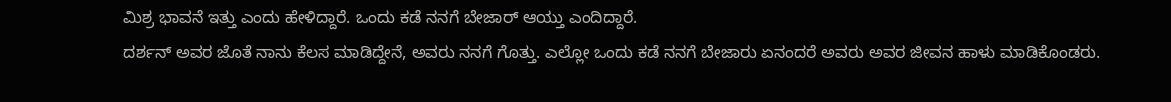ಮಿಶ್ರ ಭಾವನೆ ಇತ್ತು ಎಂದು ಹೇಳಿದ್ದಾರೆ. ಒಂದು ಕಡೆ ನನಗೆ ಬೇಜಾರ್ ಆಯ್ತು ಎಂದಿದ್ದಾರೆ.
ದರ್ಶನ್ ಅವರ ಜೊತೆ ನಾನು ಕೆಲಸ ಮಾಡಿದ್ದೇನೆ, ಅವರು ನನಗೆ ಗೊತ್ತು. ಎಲ್ಲೋ ಒಂದು ಕಡೆ ನನಗೆ ಬೇಜಾರು ಏನಂದರೆ ಅವರು ಅವರ ಜೀವನ ಹಾಳು ಮಾಡಿಕೊಂಡರು.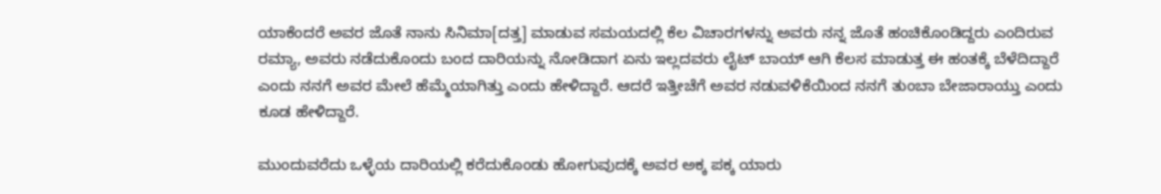ಯಾಕೆಂದರೆ ಅವರ ಜೊತೆ ನಾನು ಸಿನಿಮಾ[ದತ್ತ] ಮಾಡುವ ಸಮಯದಲ್ಲಿ ಕೆಲ ವಿಚಾರಗಳನ್ನು ಅವರು ನನ್ನ ಜೊತೆ ಹಂಚಿಕೊಂಡಿದ್ದರು ಎಂದಿರುವ ರಮ್ಯಾ, ಅವರು ನಡೆದುಕೊಂದು ಬಂದ ದಾರಿಯನ್ನು ನೋಡಿದಾಗ ಏನು ಇಲ್ಲದವರು ಲೈಟ್ ಬಾಯ್ ಆಗಿ ಕೆಲಸ ಮಾಡುತ್ತ ಈ ಹಂತಕ್ಕೆ ಬೆಳೆದಿದ್ದಾರೆ ಎಂದು ನನಗೆ ಅವರ ಮೇಲೆ ಹೆಮ್ಮೆಯಾಗಿತ್ತು ಎಂದು ಹೇಳಿದ್ದಾರೆ. ಆದರೆ ಇತ್ತೀಚೆಗೆ ಅವರ ನಡುವಳಿಕೆಯಿಂದ ನನಗೆ ತುಂಬಾ ಬೇಜಾರಾಯ್ತು ಎಂದು ಕೂಡ ಹೇಳಿದ್ದಾರೆ.

ಮುಂದುವರೆದು ಒಳ್ಳೆಯ ದಾರಿಯಲ್ಲಿ ಕರೆದುಕೊಂಡು ಹೋಗುವುದಕ್ಕೆ ಅವರ ಅಕ್ಕ ಪಕ್ಕ ಯಾರು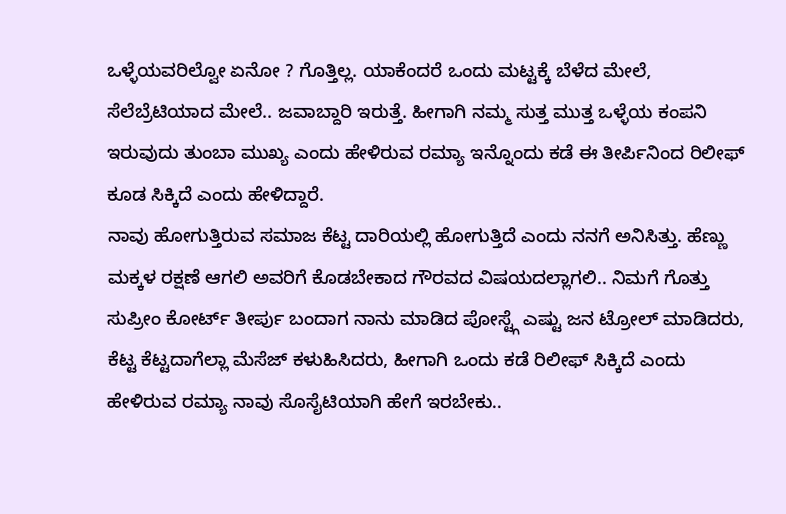ಒಳ್ಳೆಯವರಿಲ್ವೋ ಏನೋ ? ಗೊತ್ತಿಲ್ಲ. ಯಾಕೆಂದರೆ ಒಂದು ಮಟ್ಟಕ್ಕೆ ಬೆಳೆದ ಮೇಲೆ, ಸೆಲೆಬ್ರೆಟಿಯಾದ ಮೇಲೆ.. ಜವಾಬ್ದಾರಿ ಇರುತ್ತೆ. ಹೀಗಾಗಿ ನಮ್ಮ ಸುತ್ತ ಮುತ್ತ ಒಳ್ಳೆಯ ಕಂಪನಿ ಇರುವುದು ತುಂಬಾ ಮುಖ್ಯ ಎಂದು ಹೇಳಿರುವ ರಮ್ಯಾ ಇನ್ನೊಂದು ಕಡೆ ಈ ತೀರ್ಪಿನಿಂದ ರಿಲೀಫ್ ಕೂಡ ಸಿಕ್ಕಿದೆ ಎಂದು ಹೇಳಿದ್ದಾರೆ.
ನಾವು ಹೋಗುತ್ತಿರುವ ಸಮಾಜ ಕೆಟ್ಟ ದಾರಿಯಲ್ಲಿ ಹೋಗುತ್ತಿದೆ ಎಂದು ನನಗೆ ಅನಿಸಿತ್ತು. ಹೆಣ್ಣು ಮಕ್ಕಳ ರಕ್ಷಣೆ ಆಗಲಿ ಅವರಿಗೆ ಕೊಡಬೇಕಾದ ಗೌರವದ ವಿಷಯದಲ್ಲಾಗಲಿ.. ನಿಮಗೆ ಗೊತ್ತು ಸುಪ್ರೀಂ ಕೋರ್ಟ್ ತೀರ್ಪು ಬಂದಾಗ ನಾನು ಮಾಡಿದ ಪೋಸ್ಟ್ಗೆ ಎಷ್ಟು ಜನ ಟ್ರೋಲ್ ಮಾಡಿದರು, ಕೆಟ್ಟ ಕೆಟ್ಟದಾಗೆಲ್ಲಾ ಮೆಸೆಜ್ ಕಳುಹಿಸಿದರು, ಹೀಗಾಗಿ ಒಂದು ಕಡೆ ರಿಲೀಫ್ ಸಿಕ್ಕಿದೆ ಎಂದು ಹೇಳಿರುವ ರಮ್ಯಾ ನಾವು ಸೊಸೈಟಿಯಾಗಿ ಹೇಗೆ ಇರಬೇಕು..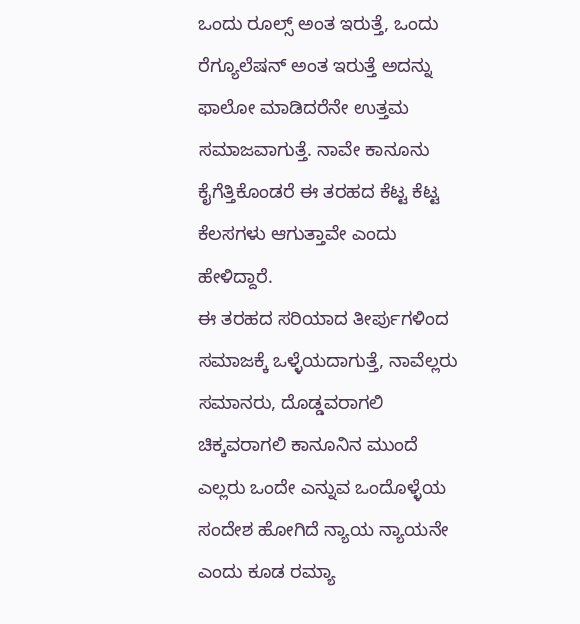ಒಂದು ರೂಲ್ಸ್ ಅಂತ ಇರುತ್ತೆ, ಒಂದು ರೆಗ್ಯೂಲೆಷನ್ ಅಂತ ಇರುತ್ತೆ ಅದನ್ನು ಫಾಲೋ ಮಾಡಿದರೆನೇ ಉತ್ತಮ ಸಮಾಜವಾಗುತ್ತೆ. ನಾವೇ ಕಾನೂನು ಕೈಗೆತ್ತಿಕೊಂಡರೆ ಈ ತರಹದ ಕೆಟ್ಟ ಕೆಟ್ಟ ಕೆಲಸಗಳು ಆಗುತ್ತಾವೇ ಎಂದು ಹೇಳಿದ್ದಾರೆ.
ಈ ತರಹದ ಸರಿಯಾದ ತೀರ್ಪುಗಳಿಂದ ಸಮಾಜಕ್ಕೆ ಒಳ್ಳೆಯದಾಗುತ್ತೆ, ನಾವೆಲ್ಲರು ಸಮಾನರು, ದೊಡ್ಡವರಾಗಲಿ ಚಿಕ್ಕವರಾಗಲಿ ಕಾನೂನಿನ ಮುಂದೆ ಎಲ್ಲರು ಒಂದೇ ಎನ್ನುವ ಒಂದೊಳ್ಳೆಯ ಸಂದೇಶ ಹೋಗಿದೆ ನ್ಯಾಯ ನ್ಯಾಯನೇ ಎಂದು ಕೂಡ ರಮ್ಯಾ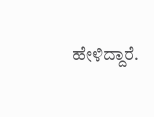ಹೇಳಿದ್ದಾರೆ.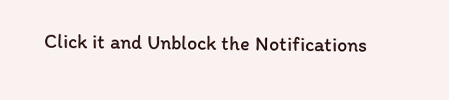Click it and Unblock the Notifications